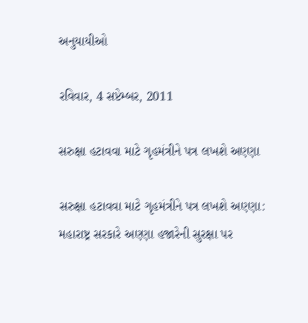અનુયાયીઓ

રવિવાર, 4 સપ્ટેમ્બર, 2011

સરુક્ષા હટાવવા માટે ગૃહમંત્રીને પત્ર લખશે અણ્ણા

સરુક્ષા હટાવવા માટે ગૃહમંત્રીને પત્ર લખશે અણ્ણા: મહારાષ્ટ્ર સરકારે અણ્ણા હજારેની સુરક્ષા પર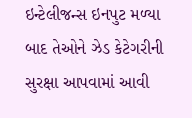ઇન્ટેલીજન્સ ઇનપુટ મળ્યા બાદ તેઓને ઝેડ કેટેગરીની સુરક્ષા આપવામાં આવી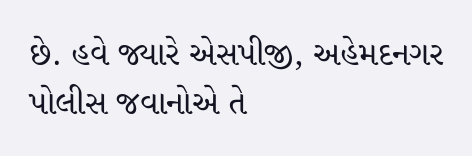છે. હવે જ્યારે એસપીજી, અહેમદનગર પોલીસ જવાનોએ તે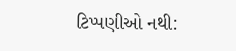ટિપ્પણીઓ નથી: